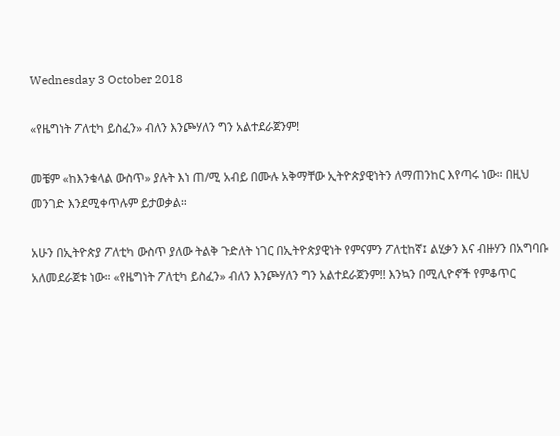Wednesday 3 October 2018

«የዜግነት ፖለቲካ ይስፈን» ብለን እንጮሃለን ግን አልተደራጀንም!

መቼም «ከእንቁላል ውስጥ» ያሉት እነ ጠ/ሚ አብይ በሙሉ አቅማቸው ኢትዮጵያዊነትን ለማጠንከር እየጣሩ ነው። በዚህ መንገድ እንደሚቀጥሉም ይታወቃል።

አሁን በኢትዮጵያ ፖለቲካ ውስጥ ያለው ትልቅ ጉድለት ነገር በኢትዮጵያዊነት የምናምን ፖለቲከኛ፤ ልሂቃን እና ብዙሃን በአግባቡ አለመደራጀቱ ነው። «የዜግነት ፖለቲካ ይስፈን» ብለን እንጮሃለን ግን አልተደራጀንም!! እንኳን በሚሊዮኖች የምቆጥር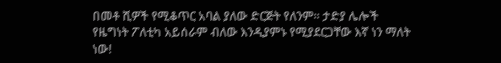በመቶ ሺዎች የሚቆጥር አባል ያለው ድርጅት የለንም። ታድያ ሌሎች የዜግነት ፖለቲካ አይሰራም ብለው እንዲያምኑ የሚያደርጋቸው እኛ ነን ማለት ነው!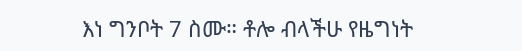እነ ግንቦት 7 ስሙ። ቶሎ ብላችሁ የዜግነት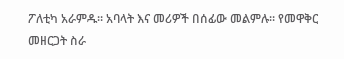ፖለቲካ አራምዱ። አባላት እና መሪዎች በሰፊው መልምሉ። የመዋቅር መዘርጋት ስራ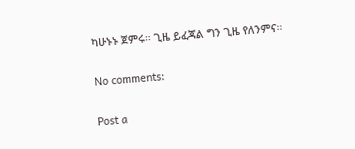ካሁኑኑ ጀምሩ። ጊዜ ይፈጃል ግን ጊዜ የለንምና።

No comments:

Post a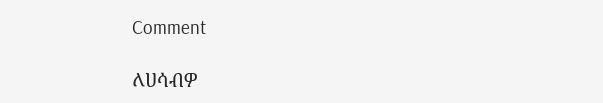Comment

ለሀሳብዎ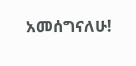አመሰግናለሁ!